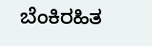ಬೆಂಕಿರಹಿತ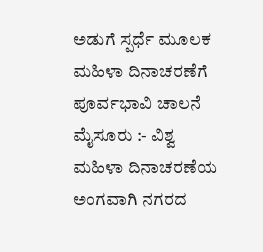ಅಡುಗೆ ಸ್ಪರ್ಧೆ ಮೂಲಕ ಮಹಿಳಾ ದಿನಾಚರಣೆಗೆ ಪೂರ್ವಭಾವಿ ಚಾಲನೆ
ಮೈಸೂರು :- ವಿಶ್ವ ಮಹಿಳಾ ದಿನಾಚರಣೆಯ ಅಂಗವಾಗಿ ನಗರದ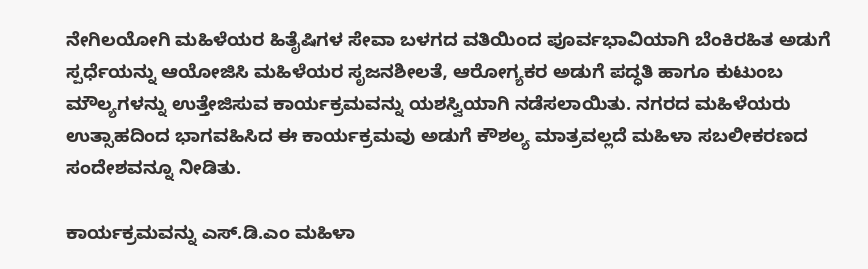ನೇಗಿಲಯೋಗಿ ಮಹಿಳೆಯರ ಹಿತೈಷಿಗಳ ಸೇವಾ ಬಳಗದ ವತಿಯಿಂದ ಪೂರ್ವಭಾವಿಯಾಗಿ ಬೆಂಕಿರಹಿತ ಅಡುಗೆ ಸ್ಪರ್ಧೆಯನ್ನು ಆಯೋಜಿಸಿ ಮಹಿಳೆಯರ ಸೃಜನಶೀಲತೆ, ಆರೋಗ್ಯಕರ ಅಡುಗೆ ಪದ್ಧತಿ ಹಾಗೂ ಕುಟುಂಬ ಮೌಲ್ಯಗಳನ್ನು ಉತ್ತೇಜಿಸುವ ಕಾರ್ಯಕ್ರಮವನ್ನು ಯಶಸ್ವಿಯಾಗಿ ನಡೆಸಲಾಯಿತು. ನಗರದ ಮಹಿಳೆಯರು ಉತ್ಸಾಹದಿಂದ ಭಾಗವಹಿಸಿದ ಈ ಕಾರ್ಯಕ್ರಮವು ಅಡುಗೆ ಕೌಶಲ್ಯ ಮಾತ್ರವಲ್ಲದೆ ಮಹಿಳಾ ಸಬಲೀಕರಣದ ಸಂದೇಶವನ್ನೂ ನೀಡಿತು.

ಕಾರ್ಯಕ್ರಮವನ್ನು ಎಸ್.ಡಿ.ಎಂ ಮಹಿಳಾ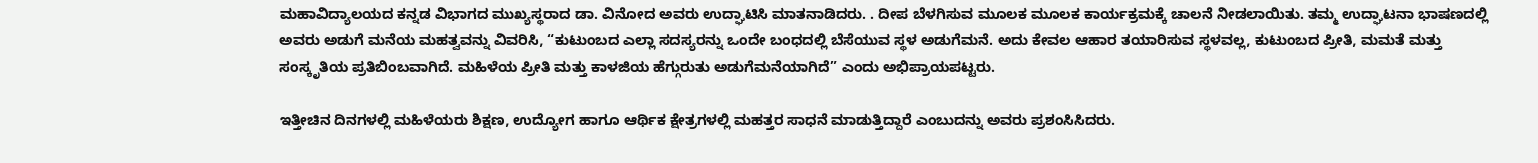ಮಹಾವಿದ್ಯಾಲಯದ ಕನ್ನಡ ವಿಭಾಗದ ಮುಖ್ಯಸ್ಥರಾದ ಡಾ. ವಿನೋದ ಅವರು ಉದ್ಘಾಟಿಸಿ ಮಾತನಾಡಿದರು. . ದೀಪ ಬೆಳಗಿಸುವ ಮೂಲಕ ಮೂಲಕ ಕಾರ್ಯಕ್ರಮಕ್ಕೆ ಚಾಲನೆ ನೀಡಲಾಯಿತು. ತಮ್ಮ ಉದ್ಘಾಟನಾ ಭಾಷಣದಲ್ಲಿ ಅವರು ಅಡುಗೆ ಮನೆಯ ಮಹತ್ವವನ್ನು ವಿವರಿಸಿ, “ಕುಟುಂಬದ ಎಲ್ಲಾ ಸದಸ್ಯರನ್ನು ಒಂದೇ ಬಂಧದಲ್ಲಿ ಬೆಸೆಯುವ ಸ್ಥಳ ಅಡುಗೆಮನೆ. ಅದು ಕೇವಲ ಆಹಾರ ತಯಾರಿಸುವ ಸ್ಥಳವಲ್ಲ, ಕುಟುಂಬದ ಪ್ರೀತಿ, ಮಮತೆ ಮತ್ತು ಸಂಸ್ಕೃತಿಯ ಪ್ರತಿಬಿಂಬವಾಗಿದೆ. ಮಹಿಳೆಯ ಪ್ರೀತಿ ಮತ್ತು ಕಾಳಜಿಯ ಹೆಗ್ಗುರುತು ಅಡುಗೆಮನೆಯಾಗಿದೆ” ಎಂದು ಅಭಿಪ್ರಾಯಪಟ್ಟರು.

ಇತ್ತೀಚಿನ ದಿನಗಳಲ್ಲಿ ಮಹಿಳೆಯರು ಶಿಕ್ಷಣ, ಉದ್ಯೋಗ ಹಾಗೂ ಆರ್ಥಿಕ ಕ್ಷೇತ್ರಗಳಲ್ಲಿ ಮಹತ್ತರ ಸಾಧನೆ ಮಾಡುತ್ತಿದ್ದಾರೆ ಎಂಬುದನ್ನು ಅವರು ಪ್ರಶಂಸಿಸಿದರು.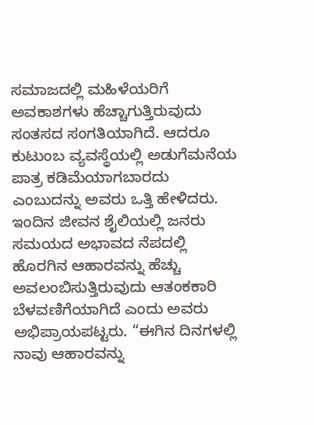ಸಮಾಜದಲ್ಲಿ ಮಹಿಳೆಯರಿಗೆ ಅವಕಾಶಗಳು ಹೆಚ್ಚಾಗುತ್ತಿರುವುದು ಸಂತಸದ ಸಂಗತಿಯಾಗಿದೆ. ಆದರೂ ಕುಟುಂಬ ವ್ಯವಸ್ಥೆಯಲ್ಲಿ ಅಡುಗೆಮನೆಯ ಪಾತ್ರ ಕಡಿಮೆಯಾಗಬಾರದು ಎಂಬುದನ್ನು ಅವರು ಒತ್ತಿ ಹೇಳಿದರು.
ಇಂದಿನ ಜೀವನ ಶೈಲಿಯಲ್ಲಿ ಜನರು ಸಮಯದ ಅಭಾವದ ನೆಪದಲ್ಲಿ ಹೊರಗಿನ ಆಹಾರವನ್ನು ಹೆಚ್ಚು ಅವಲಂಬಿಸುತ್ತಿರುವುದು ಆತಂಕಕಾರಿ ಬೆಳವಣಿಗೆಯಾಗಿದೆ ಎಂದು ಅವರು ಅಭಿಪ್ರಾಯಪಟ್ಟರು. “ಈಗಿನ ದಿನಗಳಲ್ಲಿ ನಾವು ಆಹಾರವನ್ನು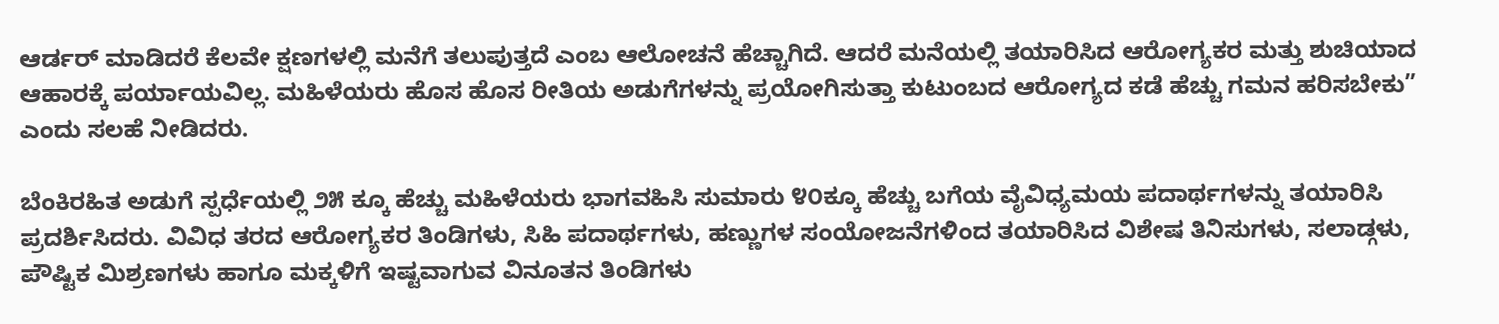ಆರ್ಡರ್ ಮಾಡಿದರೆ ಕೆಲವೇ ಕ್ಷಣಗಳಲ್ಲಿ ಮನೆಗೆ ತಲುಪುತ್ತದೆ ಎಂಬ ಆಲೋಚನೆ ಹೆಚ್ಚಾಗಿದೆ. ಆದರೆ ಮನೆಯಲ್ಲಿ ತಯಾರಿಸಿದ ಆರೋಗ್ಯಕರ ಮತ್ತು ಶುಚಿಯಾದ ಆಹಾರಕ್ಕೆ ಪರ್ಯಾಯವಿಲ್ಲ. ಮಹಿಳೆಯರು ಹೊಸ ಹೊಸ ರೀತಿಯ ಅಡುಗೆಗಳನ್ನು ಪ್ರಯೋಗಿಸುತ್ತಾ ಕುಟುಂಬದ ಆರೋಗ್ಯದ ಕಡೆ ಹೆಚ್ಚು ಗಮನ ಹರಿಸಬೇಕು” ಎಂದು ಸಲಹೆ ನೀಡಿದರು.

ಬೆಂಕಿರಹಿತ ಅಡುಗೆ ಸ್ಪರ್ಧೆಯಲ್ಲಿ ೨೫ ಕ್ಕೂ ಹೆಚ್ಚು ಮಹಿಳೆಯರು ಭಾಗವಹಿಸಿ ಸುಮಾರು ೪೦ಕ್ಕೂ ಹೆಚ್ಚು ಬಗೆಯ ವೈವಿಧ್ಯಮಯ ಪದಾರ್ಥಗಳನ್ನು ತಯಾರಿಸಿ ಪ್ರದರ್ಶಿಸಿದರು. ವಿವಿಧ ತರದ ಆರೋಗ್ಯಕರ ತಿಂಡಿಗಳು, ಸಿಹಿ ಪದಾರ್ಥಗಳು, ಹಣ್ಣುಗಳ ಸಂಯೋಜನೆಗಳಿಂದ ತಯಾರಿಸಿದ ವಿಶೇಷ ತಿನಿಸುಗಳು, ಸಲಾಡ್ಗಳು, ಪೌಷ್ಟಿಕ ಮಿಶ್ರಣಗಳು ಹಾಗೂ ಮಕ್ಕಳಿಗೆ ಇಷ್ಟವಾಗುವ ವಿನೂತನ ತಿಂಡಿಗಳು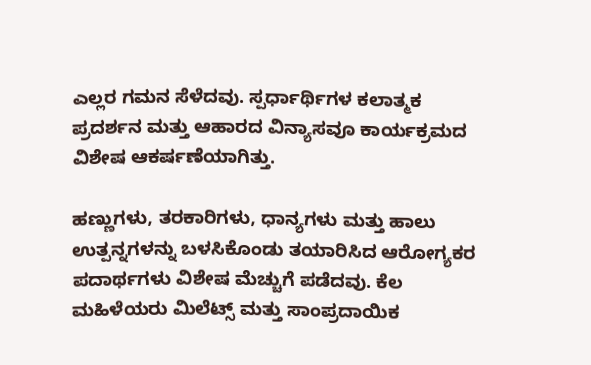ಎಲ್ಲರ ಗಮನ ಸೆಳೆದವು. ಸ್ಪರ್ಧಾರ್ಥಿಗಳ ಕಲಾತ್ಮಕ ಪ್ರದರ್ಶನ ಮತ್ತು ಆಹಾರದ ವಿನ್ಯಾಸವೂ ಕಾರ್ಯಕ್ರಮದ ವಿಶೇಷ ಆಕರ್ಷಣೆಯಾಗಿತ್ತು.

ಹಣ್ಣುಗಳು, ತರಕಾರಿಗಳು, ಧಾನ್ಯಗಳು ಮತ್ತು ಹಾಲು ಉತ್ಪನ್ನಗಳನ್ನು ಬಳಸಿಕೊಂಡು ತಯಾರಿಸಿದ ಆರೋಗ್ಯಕರ ಪದಾರ್ಥಗಳು ವಿಶೇಷ ಮೆಚ್ಚುಗೆ ಪಡೆದವು. ಕೆಲ ಮಹಿಳೆಯರು ಮಿಲೆಟ್ಸ್ ಮತ್ತು ಸಾಂಪ್ರದಾಯಿಕ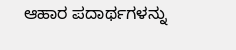ಆಹಾರ ಪದಾರ್ಥಗಳನ್ನು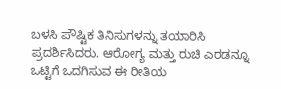ಬಳಸಿ ಪೌಷ್ಟಿಕ ತಿನಿಸುಗಳನ್ನು ತಯಾರಿಸಿ ಪ್ರದರ್ಶಿಸಿದರು. ಆರೋಗ್ಯ ಮತ್ತು ರುಚಿ ಎರಡನ್ನೂ ಒಟ್ಟಿಗೆ ಒದಗಿಸುವ ಈ ರೀತಿಯ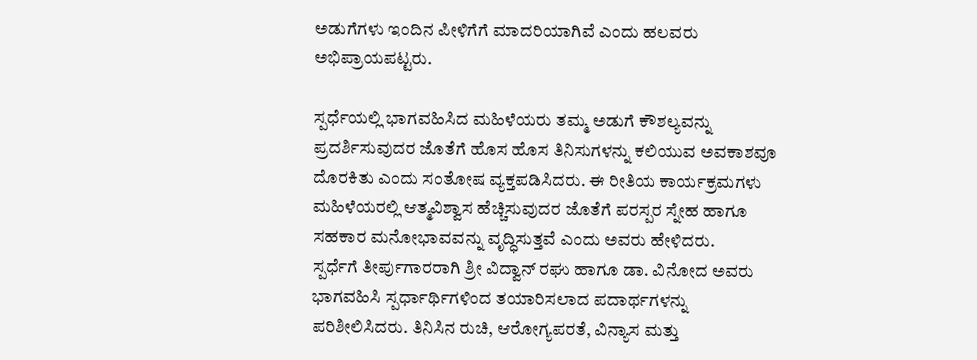ಅಡುಗೆಗಳು ಇಂದಿನ ಪೀಳಿಗೆಗೆ ಮಾದರಿಯಾಗಿವೆ ಎಂದು ಹಲವರು ಅಭಿಪ್ರಾಯಪಟ್ಟರು.

ಸ್ಪರ್ಧೆಯಲ್ಲಿ ಭಾಗವಹಿಸಿದ ಮಹಿಳೆಯರು ತಮ್ಮ ಅಡುಗೆ ಕೌಶಲ್ಯವನ್ನು ಪ್ರದರ್ಶಿಸುವುದರ ಜೊತೆಗೆ ಹೊಸ ಹೊಸ ತಿನಿಸುಗಳನ್ನು ಕಲಿಯುವ ಅವಕಾಶವೂ ದೊರಕಿತು ಎಂದು ಸಂತೋಷ ವ್ಯಕ್ತಪಡಿಸಿದರು. ಈ ರೀತಿಯ ಕಾರ್ಯಕ್ರಮಗಳು ಮಹಿಳೆಯರಲ್ಲಿ ಆತ್ಮವಿಶ್ವಾಸ ಹೆಚ್ಚಿಸುವುದರ ಜೊತೆಗೆ ಪರಸ್ಪರ ಸ್ನೇಹ ಹಾಗೂ ಸಹಕಾರ ಮನೋಭಾವವನ್ನು ವೃದ್ಧಿಸುತ್ತವೆ ಎಂದು ಅವರು ಹೇಳಿದರು.
ಸ್ಪರ್ಧೆಗೆ ತೀರ್ಪುಗಾರರಾಗಿ ಶ್ರೀ ವಿದ್ವಾನ್ ರಘು ಹಾಗೂ ಡಾ. ವಿನೋದ ಅವರು ಭಾಗವಹಿಸಿ ಸ್ಪರ್ಧಾರ್ಥಿಗಳಿಂದ ತಯಾರಿಸಲಾದ ಪದಾರ್ಥಗಳನ್ನು ಪರಿಶೀಲಿಸಿದರು. ತಿನಿಸಿನ ರುಚಿ, ಆರೋಗ್ಯಪರತೆ, ವಿನ್ಯಾಸ ಮತ್ತು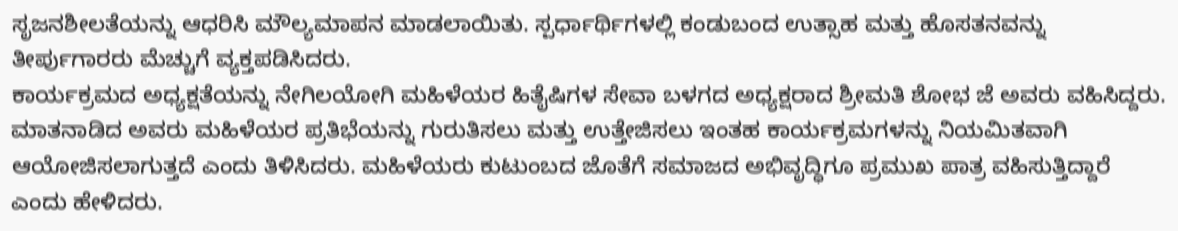ಸೃಜನಶೀಲತೆಯನ್ನು ಆಧರಿಸಿ ಮೌಲ್ಯಮಾಪನ ಮಾಡಲಾಯಿತು. ಸ್ಪರ್ಧಾರ್ಥಿಗಳಲ್ಲಿ ಕಂಡುಬಂದ ಉತ್ಸಾಹ ಮತ್ತು ಹೊಸತನವನ್ನು ತೀರ್ಪುಗಾರರು ಮೆಚ್ಚುಗೆ ವ್ಯಕ್ತಪಡಿಸಿದರು.
ಕಾರ್ಯಕ್ರಮದ ಅಧ್ಯಕ್ಷತೆಯನ್ನು ನೇಗಿಲಯೋಗಿ ಮಹಿಳೆಯರ ಹಿತೈಷಿಗಳ ಸೇವಾ ಬಳಗದ ಅಧ್ಯಕ್ಷರಾದ ಶ್ರೀಮತಿ ಶೋಭ ಜೆ ಅವರು ವಹಿಸಿದ್ದರು. ಮಾತನಾಡಿದ ಅವರು ಮಹಿಳೆಯರ ಪ್ರತಿಭೆಯನ್ನು ಗುರುತಿಸಲು ಮತ್ತು ಉತ್ತೇಜಿಸಲು ಇಂತಹ ಕಾರ್ಯಕ್ರಮಗಳನ್ನು ನಿಯಮಿತವಾಗಿ ಆಯೋಜಿಸಲಾಗುತ್ತದೆ ಎಂದು ತಿಳಿಸಿದರು. ಮಹಿಳೆಯರು ಕುಟುಂಬದ ಜೊತೆಗೆ ಸಮಾಜದ ಅಭಿವೃದ್ಧಿಗೂ ಪ್ರಮುಖ ಪಾತ್ರ ವಹಿಸುತ್ತಿದ್ದಾರೆ ಎಂದು ಹೇಳಿದರು.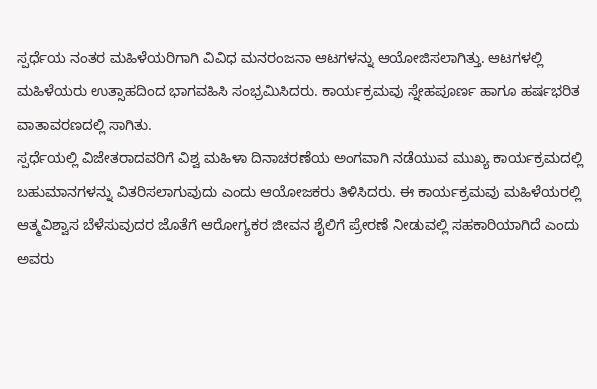ಸ್ಪರ್ಧೆಯ ನಂತರ ಮಹಿಳೆಯರಿಗಾಗಿ ವಿವಿಧ ಮನರಂಜನಾ ಆಟಗಳನ್ನು ಆಯೋಜಿಸಲಾಗಿತ್ತು. ಆಟಗಳಲ್ಲಿ ಮಹಿಳೆಯರು ಉತ್ಸಾಹದಿಂದ ಭಾಗವಹಿಸಿ ಸಂಭ್ರಮಿಸಿದರು. ಕಾರ್ಯಕ್ರಮವು ಸ್ನೇಹಪೂರ್ಣ ಹಾಗೂ ಹರ್ಷಭರಿತ ವಾತಾವರಣದಲ್ಲಿ ಸಾಗಿತು.
ಸ್ಪರ್ಧೆಯಲ್ಲಿ ವಿಜೇತರಾದವರಿಗೆ ವಿಶ್ವ ಮಹಿಳಾ ದಿನಾಚರಣೆಯ ಅಂಗವಾಗಿ ನಡೆಯುವ ಮುಖ್ಯ ಕಾರ್ಯಕ್ರಮದಲ್ಲಿ ಬಹುಮಾನಗಳನ್ನು ವಿತರಿಸಲಾಗುವುದು ಎಂದು ಆಯೋಜಕರು ತಿಳಿಸಿದರು. ಈ ಕಾರ್ಯಕ್ರಮವು ಮಹಿಳೆಯರಲ್ಲಿ ಆತ್ಮವಿಶ್ವಾಸ ಬೆಳೆಸುವುದರ ಜೊತೆಗೆ ಆರೋಗ್ಯಕರ ಜೀವನ ಶೈಲಿಗೆ ಪ್ರೇರಣೆ ನೀಡುವಲ್ಲಿ ಸಹಕಾರಿಯಾಗಿದೆ ಎಂದು ಅವರು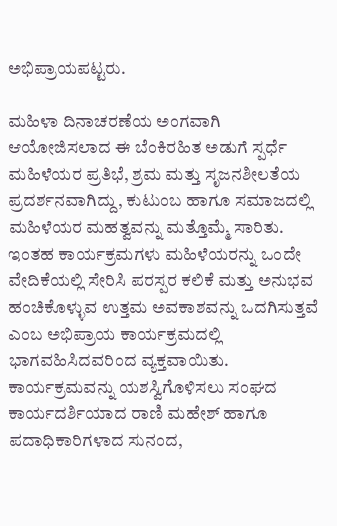ಅಭಿಪ್ರಾಯಪಟ್ಟರು.

ಮಹಿಳಾ ದಿನಾಚರಣೆಯ ಅಂಗವಾಗಿ ಆಯೋಜಿಸಲಾದ ಈ ಬೆಂಕಿರಹಿತ ಅಡುಗೆ ಸ್ಪರ್ಧೆ ಮಹಿಳೆಯರ ಪ್ರತಿಭೆ, ಶ್ರಮ ಮತ್ತು ಸೃಜನಶೀಲತೆಯ ಪ್ರದರ್ಶನವಾಗಿದ್ದು, ಕುಟುಂಬ ಹಾಗೂ ಸಮಾಜದಲ್ಲಿ ಮಹಿಳೆಯರ ಮಹತ್ವವನ್ನು ಮತ್ತೊಮ್ಮೆ ಸಾರಿತು. ಇಂತಹ ಕಾರ್ಯಕ್ರಮಗಳು ಮಹಿಳೆಯರನ್ನು ಒಂದೇ ವೇದಿಕೆಯಲ್ಲಿ ಸೇರಿಸಿ ಪರಸ್ಪರ ಕಲಿಕೆ ಮತ್ತು ಅನುಭವ ಹಂಚಿಕೊಳ್ಳುವ ಉತ್ತಮ ಅವಕಾಶವನ್ನು ಒದಗಿಸುತ್ತವೆ ಎಂಬ ಅಭಿಪ್ರಾಯ ಕಾರ್ಯಕ್ರಮದಲ್ಲಿ ಭಾಗವಹಿಸಿದವರಿಂದ ವ್ಯಕ್ತವಾಯಿತು.
ಕಾರ್ಯಕ್ರಮವನ್ನು ಯಶಸ್ವಿಗೊಳಿಸಲು ಸಂಘದ ಕಾರ್ಯದರ್ಶಿಯಾದ ರಾಣಿ ಮಹೇಶ್ ಹಾಗೂ ಪದಾಧಿಕಾರಿಗಳಾದ ಸುನಂದ,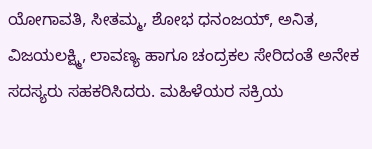ಯೋಗಾವತಿ, ಸೀತಮ್ಮ, ಶೋಭ ಧನಂಜಯ್, ಅನಿತ, ವಿಜಯಲಕ್ಷ್ಮಿ, ಲಾವಣ್ಯ ಹಾಗೂ ಚಂದ್ರಕಲ ಸೇರಿದಂತೆ ಅನೇಕ ಸದಸ್ಯರು ಸಹಕರಿಸಿದರು. ಮಹಿಳೆಯರ ಸಕ್ರಿಯ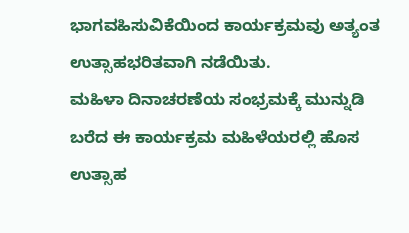ಭಾಗವಹಿಸುವಿಕೆಯಿಂದ ಕಾರ್ಯಕ್ರಮವು ಅತ್ಯಂತ ಉತ್ಸಾಹಭರಿತವಾಗಿ ನಡೆಯಿತು.
ಮಹಿಳಾ ದಿನಾಚರಣೆಯ ಸಂಭ್ರಮಕ್ಕೆ ಮುನ್ನುಡಿ ಬರೆದ ಈ ಕಾರ್ಯಕ್ರಮ ಮಹಿಳೆಯರಲ್ಲಿ ಹೊಸ ಉತ್ಸಾಹ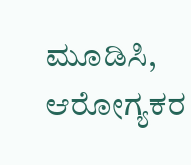ಮೂಡಿಸಿ, ಆರೋಗ್ಯಕರ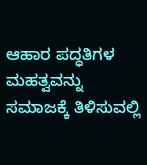ಆಹಾರ ಪದ್ಧತಿಗಳ ಮಹತ್ವವನ್ನು ಸಮಾಜಕ್ಕೆ ತಿಳಿಸುವಲ್ಲಿ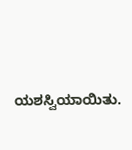ಯಶಸ್ವಿಯಾಯಿತು.